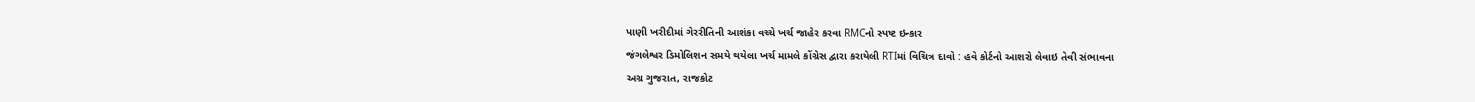પાણી ખરીદીમાં ગેરરીતિની આશંકા વચ્ચે ખર્ચ જાહેર કરવા RMCનો સ્પષ્ટ ઇન્કાર
જંગલેશ્વર ડિમોલિશન સમયે થયેલા ખર્ચ મામલે કોંગ્રેસ દ્વારા કરાયેલી RTIમાં વિચિત્ર દાવો : હવે કોર્ટનો આશરો લેવાઇ તેવી સંભાવના
અગ્ર ગુજરાત, રાજકોટ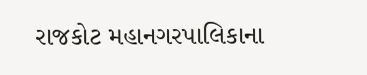રાજકોટ મહાનગરપાલિકાના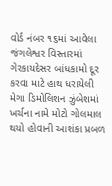વોર્ડ નંબર ૧૬માં આવેલા જંગલેશ્વર વિસ્તારમાં ગેરકાયદેસર બાંધકામો દૂર કરવા માટે હાથ ધરાયેલી મેગા ડિમોલિશન ઝુંબેશમાં ખર્ચના નામે મોટો ગોલમાલ થયો હોવાની આશંકા પ્રબળ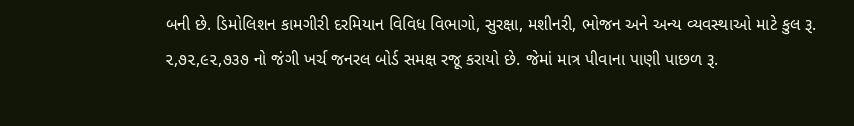બની છે. ડિમોલિશન કામગીરી દરમિયાન વિવિધ વિભાગો, સુરક્ષા, મશીનરી, ભોજન અને અન્ય વ્યવસ્થાઓ માટે કુલ રૂ. ૨,૭૨,૯૨,૭૩૭ નો જંગી ખર્ચ જનરલ બોર્ડ સમક્ષ રજૂ કરાયો છે. જેમાં માત્ર પીવાના પાણી પાછળ રૂ.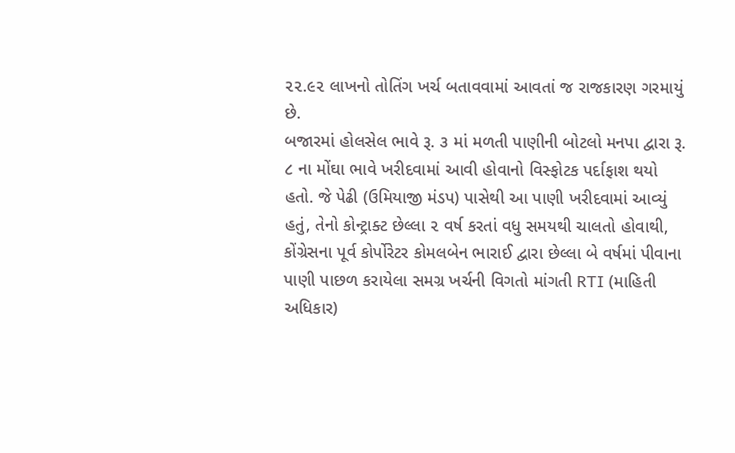૨૨.૯૨ લાખનો તોતિંગ ખર્ચ બતાવવામાં આવતાં જ રાજકારણ ગરમાયું છે.
બજારમાં હોલસેલ ભાવે રૂ. ૩ માં મળતી પાણીની બોટલો મનપા દ્વારા રૂ. ૮ ના મોંઘા ભાવે ખરીદવામાં આવી હોવાનો વિસ્ફોટક પર્દાફાશ થયો હતો. જે પેઢી (ઉમિયાજી મંડપ) પાસેથી આ પાણી ખરીદવામાં આવ્યું હતું, તેનો કોન્ટ્રાક્ટ છેલ્લા ૨ વર્ષ કરતાં વધુ સમયથી ચાલતો હોવાથી, કોંગ્રેસના પૂર્વ કોર્પોરેટર કોમલબેન ભારાઈ દ્વારા છેલ્લા બે વર્ષમાં પીવાના પાણી પાછળ કરાયેલા સમગ્ર ખર્ચની વિગતો માંગતી RTI (માહિતી અધિકાર)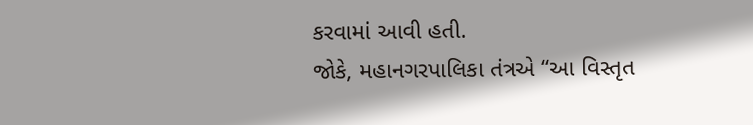કરવામાં આવી હતી.
જોકે, મહાનગરપાલિકા તંત્રએ “આ વિસ્તૃત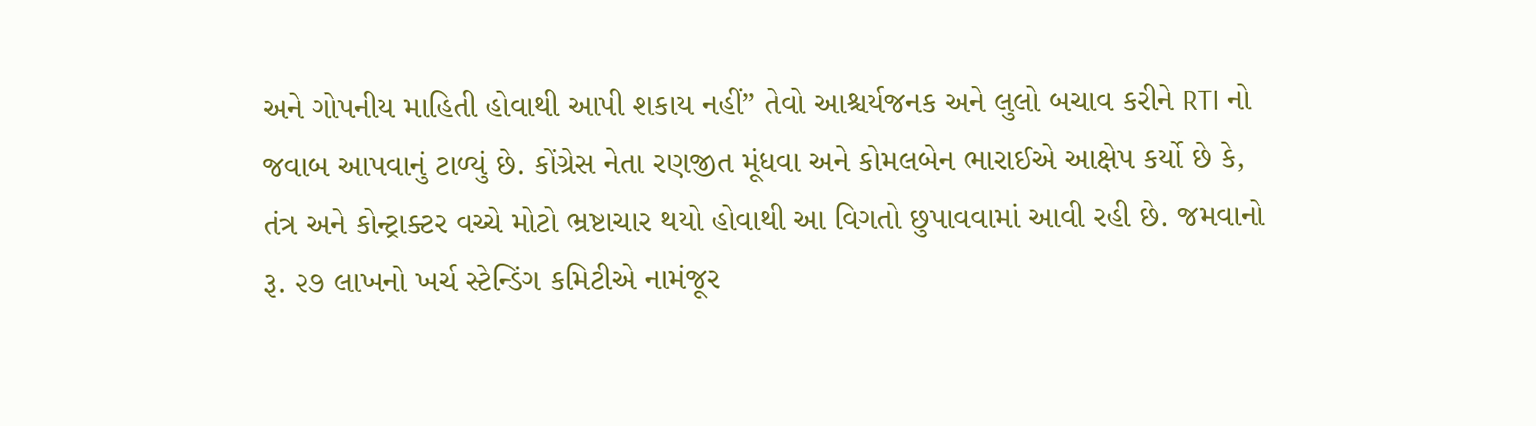અને ગોપનીય માહિતી હોવાથી આપી શકાય નહીં” તેવો આશ્ચર્યજનક અને લુલો બચાવ કરીને RTI નો જવાબ આપવાનું ટાળ્યું છે. કોંગ્રેસ નેતા રણજીત મૂંધવા અને કોમલબેન ભારાઈએ આક્ષેપ કર્યો છે કે, તંત્ર અને કોન્ટ્રાક્ટર વચ્ચે મોટો ભ્રષ્ટાચાર થયો હોવાથી આ વિગતો છુપાવવામાં આવી રહી છે. જમવાનો રૂ. ૨૭ લાખનો ખર્ચ સ્ટેન્ડિંગ કમિટીએ નામંજૂર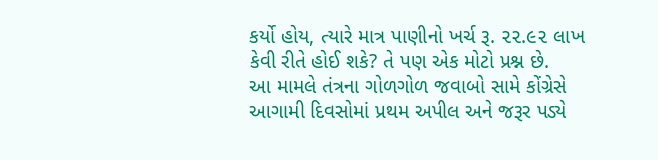કર્યો હોય, ત્યારે માત્ર પાણીનો ખર્ચ રૂ. ૨૨.૯૨ લાખ કેવી રીતે હોઈ શકે? તે પણ એક મોટો પ્રશ્ન છે.
આ મામલે તંત્રના ગોળગોળ જવાબો સામે કોંગ્રેસે આગામી દિવસોમાં પ્રથમ અપીલ અને જરૂર પડ્યે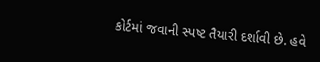કોર્ટમાં જવાની સ્પષ્ટ તૈયારી દર્શાવી છે. હવે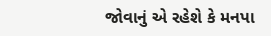જોવાનું એ રહેશે કે મનપા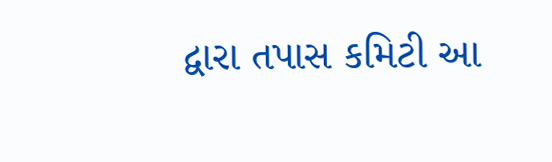દ્વારા તપાસ કમિટી આ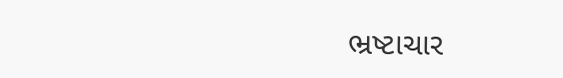ભ્રષ્ટાચાર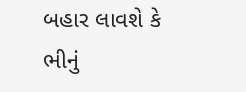બહાર લાવશે કે ભીનું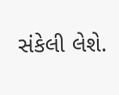સંકેલી લેશે.